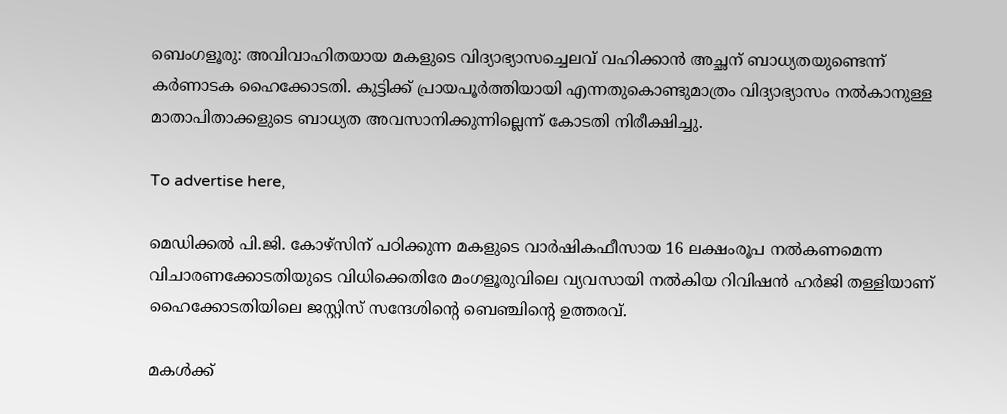ബെംഗളൂരു: അവിവാഹിതയായ മകളുടെ വിദ്യാഭ്യാസച്ചെലവ് വഹിക്കാൻ അച്ഛന് ബാധ്യതയുണ്ടെന്ന് കർണാടക ഹൈക്കോടതി. കുട്ടിക്ക് പ്രായപൂർത്തിയായി എന്നതുകൊണ്ടുമാത്രം വിദ്യാഭ്യാസം നൽകാനുള്ള മാതാപിതാക്കളുടെ ബാധ്യത അവസാനിക്കുന്നില്ലെന്ന് കോടതി നിരീക്ഷിച്ചു.

To advertise here,

മെഡിക്കൽ പി.ജി. കോഴ്സിന് പഠിക്കുന്ന മകളുടെ വാർഷികഫീസായ 16 ലക്ഷംരൂപ നൽകണമെന്ന വിചാരണക്കോടതിയുടെ വിധിക്കെതിരേ മംഗളൂരുവിലെ വ്യവസായി നൽകിയ റിവിഷൻ ഹർജി തള്ളിയാണ് ഹൈക്കോടതിയിലെ ജസ്റ്റിസ് സന്ദേശിന്റെ ബെഞ്ചിന്റെ ഉത്തരവ്.

മകൾക്ക്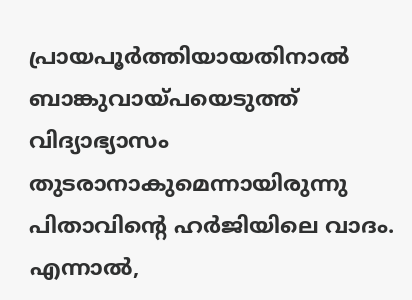പ്രായപൂർത്തിയായതിനാൽ ബാങ്കുവായ്പയെടുത്ത് വിദ്യാഭ്യാസം തുടരാനാകുമെന്നായിരുന്നു പിതാവിന്റെ ഹർജിയിലെ വാദം. എന്നാൽ,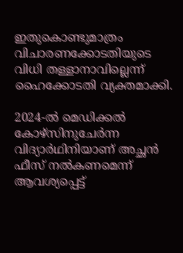ഇതുകൊണ്ടുമാത്രം വിചാരണക്കോടതിയുടെ വിധി തള്ളാനാവില്ലെന്ന് ഹൈക്കോടതി വ്യക്തമാക്കി.

2024-ൽ മെഡിക്കൽ കോഴ്‌സിനുചേർന്ന വിദ്യാർഥിനിയാണ് അച്ഛൻ ഫീസ് നൽകണമെന്ന് ആവശ്യപ്പെട്ട്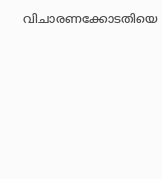വിചാരണക്കോടതിയെ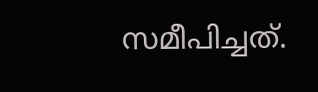സമീപിച്ചത്.